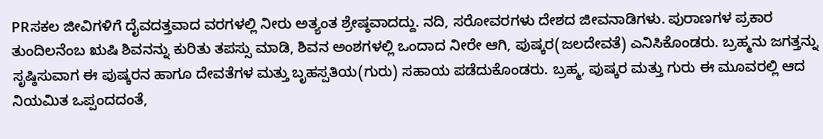PRಸಕಲ ಜೀವಿಗಳಿಗೆ ದೈವದತ್ತವಾದ ವರಗಳಲ್ಲಿ ನೀರು ಅತ್ಯಂತ ಶ್ರೇಷ್ಠವಾದದ್ದು. ನದಿ, ಸರೋವರಗಳು ದೇಶದ ಜೀವನಾಡಿಗಳು. ಪುರಾಣಗಳ ಪ್ರಕಾರ ತುಂದಿಲನೆಂಬ ಋಷಿ ಶಿವನನ್ನು ಕುರಿತು ತಪಸ್ಸು ಮಾಡಿ, ಶಿವನ ಅಂಶಗಳಲ್ಲಿ ಒಂದಾದ ನೀರೇ ಆಗಿ, ಪುಷ್ಕರ(ಜಲದೇವತೆ) ಎನಿಸಿಕೊಂಡರು. ಬ್ರಹ್ಮನು ಜಗತ್ತನ್ನು ಸೃಷ್ಠಿಸುವಾಗ ಈ ಪುಷ್ಕರನ ಹಾಗೂ ದೇವತೆಗಳ ಮತ್ತು ಬೃಹಸ್ಪತಿಯ(ಗುರು) ಸಹಾಯ ಪಡೆದುಕೊಂಡರು. ಬ್ರಹ್ಮ, ಪುಷ್ಕರ ಮತ್ತು ಗುರು ಈ ಮೂವರಲ್ಲಿ ಆದ ನಿಯಮಿತ ಒಪ್ಪಂದದಂತೆ,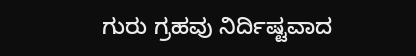ಗುರು ಗ್ರಹವು ನಿರ್ದಿಷ್ಟವಾದ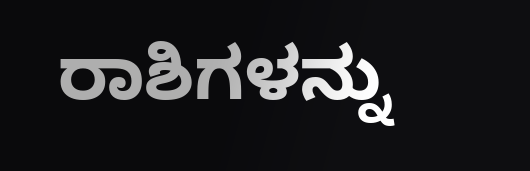ರಾಶಿಗಳನ್ನು